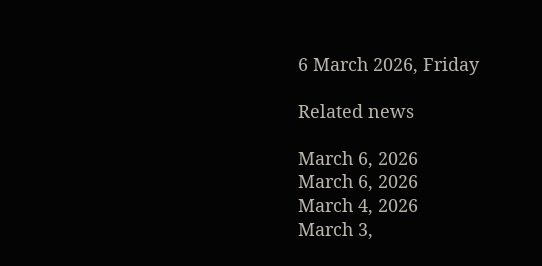6 March 2026, Friday

Related news

March 6, 2026
March 6, 2026
March 4, 2026
March 3,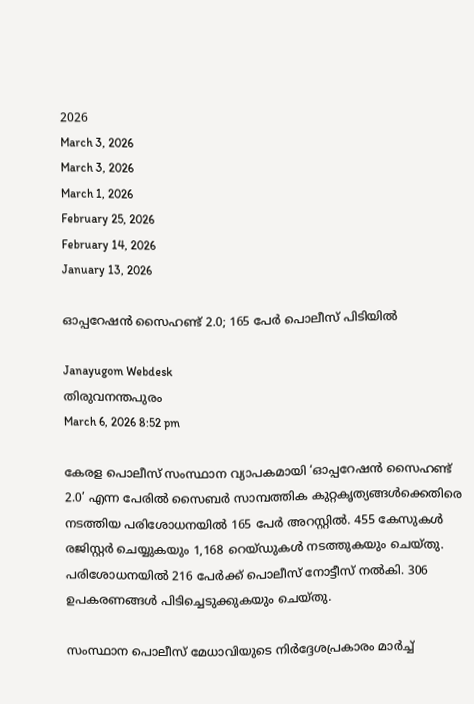2026
March 3, 2026
March 3, 2026
March 1, 2026
February 25, 2026
February 14, 2026
January 13, 2026

ഓപ്പറേഷന്‍ സൈഹണ്ട് 2.0; 165 പേര്‍ പൊലീസ് പിടിയില്‍

Janayugom Webdesk
തിരുവനന്തപുരം
March 6, 2026 8:52 pm

കേരള പൊലീസ് സംസ്ഥാന വ്യാപകമായി ‘ഓപ്പറേഷന്‍ സൈഹണ്ട് 2.0’ എന്ന പേരില്‍ സൈബര്‍ സാമ്പത്തിക കുറ്റകൃത്യങ്ങള്‍ക്കെതിരെ നടത്തിയ പരിശോധനയില്‍ 165 പേര്‍ അറസ്റ്റില്‍. 455 കേസുകള്‍ രജിസ്റ്റര്‍ ചെയ്യുകയും 1,168 റെയ്ഡുകള്‍ നടത്തുകയും ചെയ്തു. പരിശോധനയില്‍ 216 പേര്‍ക്ക് പൊലീസ് നോട്ടീസ് നല്‍കി. 306 ഉപകരണങ്ങള്‍ പിടിച്ചെടുക്കുകയും ചെയ്തു.

സംസ്ഥാന പൊലീസ് മേധാവിയുടെ നിര്‍ദ്ദേശപ്രകാരം മാര്‍ച്ച്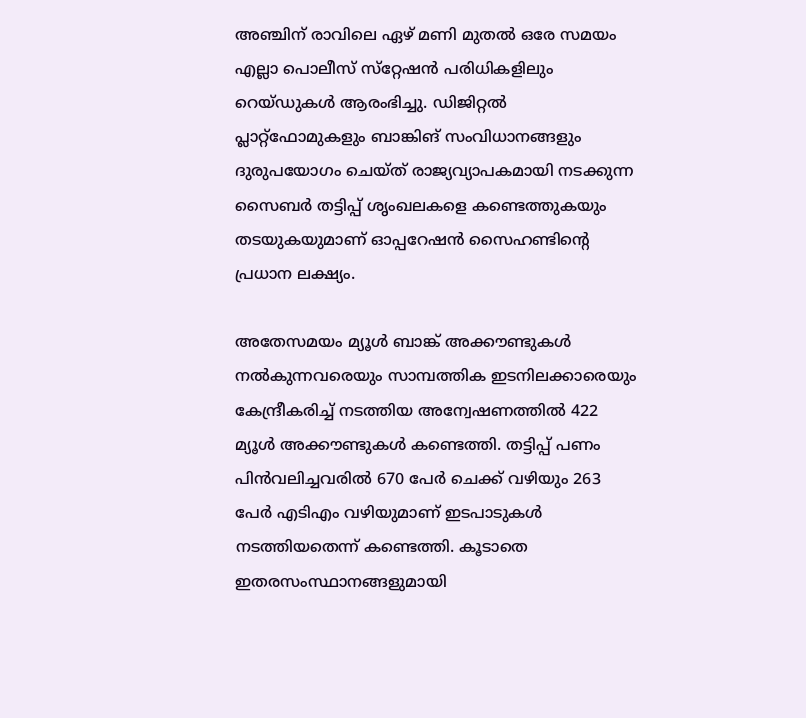അഞ്ചിന് രാവിലെ ഏഴ് മണി മുതല്‍ ഒരേ സമയം എല്ലാ പൊലീസ് സ്‌റ്റേഷന്‍ പരിധികളിലും റെയ്ഡുകള്‍ ആരംഭിച്ചു. ഡിജിറ്റല്‍ പ്ലാറ്റ്‌ഫോമുകളും ബാങ്കിങ് സംവിധാനങ്ങളും ദുരുപയോഗം ചെയ്ത് രാജ്യവ്യാപകമായി നടക്കുന്ന സൈബര്‍ തട്ടിപ്പ് ശൃംഖലകളെ കണ്ടെത്തുകയും തടയുകയുമാണ് ഓപ്പറേഷന്‍ സൈഹണ്ടിന്റെ പ്രധാന ലക്ഷ്യം.

അതേസമയം മ്യൂള്‍ ബാങ്ക് അക്കൗണ്ടുകള്‍ നല്‍കുന്നവരെയും സാമ്പത്തിക ഇടനിലക്കാരെയും കേന്ദ്രീകരിച്ച് നടത്തിയ അന്വേഷണത്തില്‍ 422 മ്യൂള്‍ അക്കൗണ്ടുകള്‍ കണ്ടെത്തി. തട്ടിപ്പ് പണം പിന്‍വലിച്ചവരില്‍ 670 പേര്‍ ചെക്ക് വഴിയും 263 പേര്‍ എടിഎം വഴിയുമാണ് ഇടപാടുകള്‍ നടത്തിയതെന്ന് കണ്ടെത്തി. കൂടാതെ ഇതരസംസ്ഥാനങ്ങളുമായി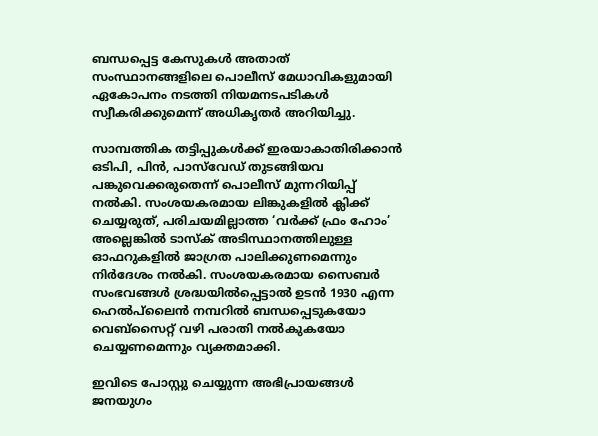ബന്ധപ്പെട്ട കേസുകള്‍ അതാത് സംസ്ഥാനങ്ങളിലെ പൊലീസ് മേധാവികളുമായി ഏകോപനം നടത്തി നിയമനടപടികള്‍ സ്വീകരിക്കുമെന്ന് അധികൃതര്‍ അറിയിച്ചു.

സാമ്പത്തിക തട്ടിപ്പുകള്‍ക്ക് ഇരയാകാതിരിക്കാന്‍ ഒടിപി, പിന്‍, പാസ്‌വേഡ് തുടങ്ങിയവ പങ്കുവെക്കരുതെന്ന് പൊലീസ് മുന്നറിയിപ്പ് നല്‍കി. സംശയകരമായ ലിങ്കുകളില്‍ ക്ലിക്ക് ചെയ്യരുത്, പരിചയമില്ലാത്ത ‘വര്‍ക്ക് ഫ്രം ഹോം’ അല്ലെങ്കില്‍ ടാസ്‌ക് അടിസ്ഥാനത്തിലുള്ള ഓഫറുകളില്‍ ജാഗ്രത പാലിക്കുണമെന്നും നിര്‍ദേശം നല്‍കി. സംശയകരമായ സൈബര്‍ സംഭവങ്ങള്‍ ശ്രദ്ധയില്‍പ്പെട്ടാല്‍ ഉടന്‍ 1930 എന്ന ഹെല്‍പ്‌ലൈന്‍ നമ്പറില്‍ ബന്ധപ്പെടുകയോ വെബ്‌സൈറ്റ് വഴി പരാതി നല്‍കുകയോ ചെയ്യണമെന്നും വ്യക്തമാക്കി.

ഇവിടെ പോസ്റ്റു ചെയ്യുന്ന അഭിപ്രായങ്ങള്‍ ജനയുഗം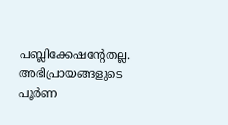പബ്ലിക്കേഷന്റേതല്ല. അഭിപ്രായങ്ങളുടെ പൂര്‍ണ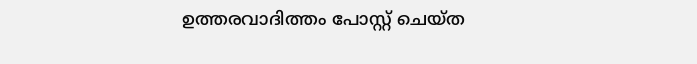ഉത്തരവാദിത്തം പോസ്റ്റ് ചെയ്ത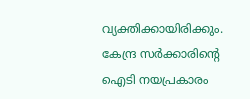വ്യക്തിക്കായിരിക്കും. കേന്ദ്ര സര്‍ക്കാരിന്റെ ഐടി നയപ്രകാരം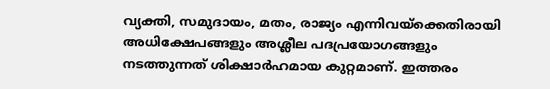വ്യക്തി, സമുദായം, മതം, രാജ്യം എന്നിവയ്‌ക്കെതിരായി അധിക്ഷേപങ്ങളും അശ്ലീല പദപ്രയോഗങ്ങളും നടത്തുന്നത് ശിക്ഷാര്‍ഹമായ കുറ്റമാണ്. ഇത്തരം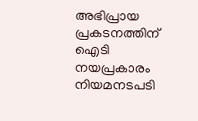അഭിപ്രായ പ്രകടനത്തിന് ഐടി നയപ്രകാരം നിയമനടപടി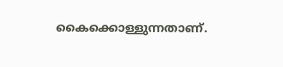കൈക്കൊള്ളുന്നതാണ്.